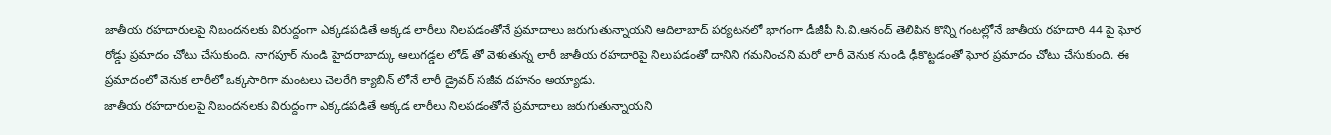జాతీయ రహదారులపై నిబందనలకు విరుద్దంగా ఎక్కడపడితే అక్కడ లారీలు నిలపడంతోనే ప్రమాదాలు జరుగుతున్నాయని ఆదిలాబాద్ పర్యటనలో భాగంగా డీజీపీ సి.వి.ఆనంద్ తెలిపిన కొన్ని గంటల్లోనే జాతీయ రహదారి 44 పై ఘోర రోడ్డు ప్రమాదం చోటు చేసుకుంది. నాగపూర్ నుండి హైదరాబాద్కు ఆలుగడ్డల లోడ్ తో వెళుతున్న లారీ జాతీయ రహదారిపై నిలుపడంతో దానిని గమనించని మరో లారీ వెనుక నుండి ఢీకొట్టడంతో ఘోర ప్రమాదం చోటు చేసుకుంది. ఈ ప్రమాదంలో వెనుక లారీలో ఒక్కసారిగా మంటలు చెలరేగి క్యాబిన్ లోనే లారీ డ్రైవర్ సజీవ దహనం అయ్యాడు.
జాతీయ రహదారులపై నిబందనలకు విరుద్దంగా ఎక్కడపడితే అక్కడ లారీలు నిలపడంతోనే ప్రమాదాలు జరుగుతున్నాయని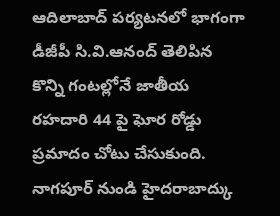ఆదిలాబాద్ పర్యటనలో భాగంగా డీజీపీ సి.వి.ఆనంద్ తెలిపిన కొన్ని గంటల్లోనే జాతీయ రహదారి 44 పై ఘోర రోడ్డు ప్రమాదం చోటు చేసుకుంది. నాగపూర్ నుండి హైదరాబాద్కు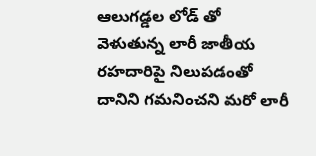ఆలుగడ్డల లోడ్ తో వెళుతున్న లారీ జాతీయ రహదారిపై నిలుపడంతో దానిని గమనించని మరో లారీ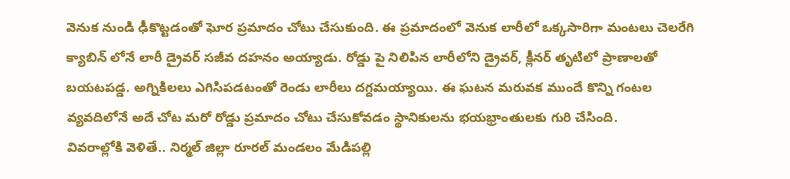వెనుక నుండి ఢీకొట్టడంతో ఘోర ప్రమాదం చోటు చేసుకుంది. ఈ ప్రమాదంలో వెనుక లారీలో ఒక్కసారిగా మంటలు చెలరేగి క్యాబిన్ లోనే లారీ డ్రైవర్ సజీవ దహనం అయ్యాడు. రోడ్డు పై నిలిపిన లారీలోని డ్రైవర్, క్లీనర్ తృటిలో ప్రాణాలతో బయటపడ్డ. అగ్నికిలలు ఎగిసిపడటంతో రెండు లారీలు దగ్దమయ్యాయి. ఈ ఘటన మరువక ముందే కొన్ని గంటల వ్యవదిలోనే అదే చోట మరో రోడ్డు ప్రమాదం చోటు చేసుకోవడం స్థానికులను భయభ్రాంతులకు గురి చేసింది.
వివరాల్లోకి వెళితే.. నిర్మల్ జిల్లా రూరల్ మండలం మేడిపల్లి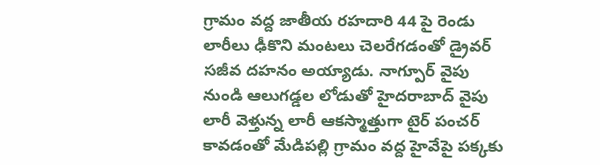గ్రామం వద్ద జాతీయ రహదారి 44 పై రెండు లారీలు ఢీకొని మంటలు చెలరేగడంతో డ్రైవర్ సజీవ దహనం అయ్యాడు. నాగ్పూర్ వైపు నుండి ఆలుగడ్డల లోడుతో హైదరాబాద్ వైపు లారీ వెళ్తున్న లారీ ఆకస్మాత్తుగా టైర్ పంచర్ కావడంతో మేడిపల్లి గ్రామం వద్ద హైవేపై పక్కకు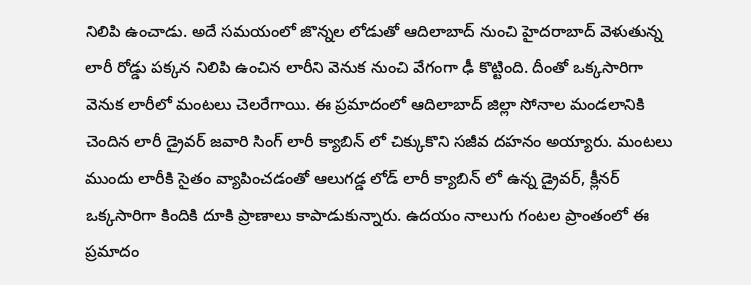నిలిపి ఉంచాడు. అదే సమయంలో జొన్నల లోడుతో ఆదిలాబాద్ నుంచి హైదరాబాద్ వెళుతున్న లారీ రోడ్డు పక్కన నిలిపి ఉంచిన లారీని వెనుక నుంచి వేగంగా ఢీ కొట్టింది. దీంతో ఒక్కసారిగా వెనుక లారీలో మంటలు చెలరేగాయి. ఈ ప్రమాదంలో ఆదిలాబాద్ జిల్లా సోనాల మండలానికి చెందిన లారీ డ్రైవర్ జవారి సింగ్ లారీ క్యాబిన్ లో చిక్కుకొని సజీవ దహనం అయ్యారు. మంటలు ముందు లారీకి సైతం వ్యాపించడంతో ఆలుగడ్డ లోడ్ లారీ క్యాబిన్ లో ఉన్న డ్రైవర్, క్లీనర్ ఒక్కసారిగా కిందికి దూకి ప్రాణాలు కాపాడుకున్నారు. ఉదయం నాలుగు గంటల ప్రాంతంలో ఈ ప్రమాదం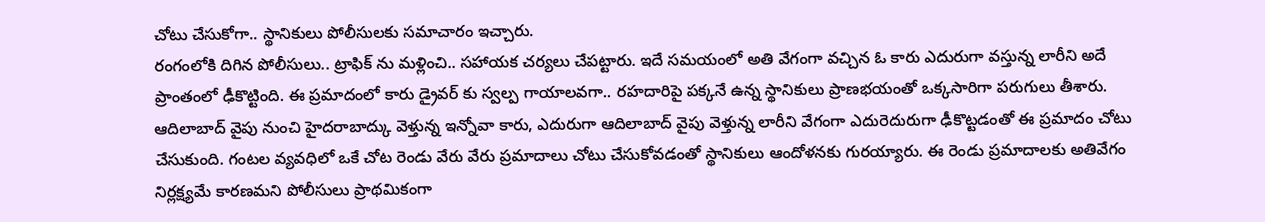చోటు చేసుకోగా.. స్థానికులు పోలీసులకు సమాచారం ఇచ్చారు.
రంగంలోకి దిగిన పోలీసులు.. ట్రాఫిక్ ను మళ్లించి.. సహాయక చర్యలు చేపట్టారు. ఇదే సమయంలో అతి వేగంగా వచ్చిన ఓ కారు ఎదురుగా వస్తున్న లారీని అదే ప్రాంతంలో ఢీకొట్టింది. ఈ ప్రమాదంలో కారు డ్రైవర్ కు స్వల్ప గాయాలవగా.. రహదారిపై పక్కనే ఉన్న స్థానికులు ప్రాణభయంతో ఒక్కసారిగా పరుగులు తీశారు. ఆదిలాబాద్ వైపు నుంచి హైదరాబాద్కు వెళ్తున్న ఇన్నోవా కారు, ఎదురుగా ఆదిలాబాద్ వైపు వెళ్తున్న లారీని వేగంగా ఎదురెదురుగా ఢీకొట్టడంతో ఈ ప్రమాదం చోటు చేసుకుంది. గంటల వ్యవధిలో ఒకే చోట రెండు వేరు వేరు ప్రమాదాలు చోటు చేసుకోవడంతో స్థానికులు ఆందోళనకు గురయ్యారు. ఈ రెండు ప్రమాదాలకు అతివేగం నిర్లక్ష్యమే కారణమని పోలీసులు ప్రాథమికంగా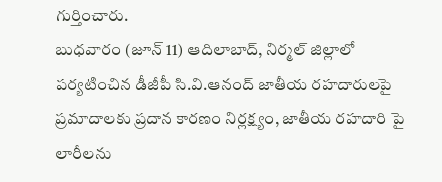గుర్తించారు.
బుధవారం (జూన్ 11) ఆదిలాబాద్, నిర్మల్ జిల్లాలో పర్యటించిన డీజీపీ సి.వి.ఆనంద్ జాతీయ రహదారులపై ప్రమాదాలకు ప్రదాన కారణం నిర్లక్ష్యం, జాతీయ రహదారి పై లారీలను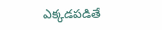ఎక్కడపడితే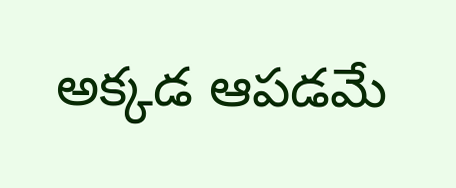అక్కడ ఆపడమే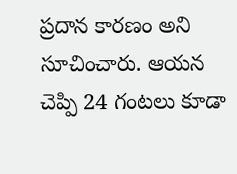ప్రదాన కారణం అని సూచించారు. ఆయన చెప్పి 24 గంటలు కూడా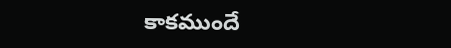కాకముందే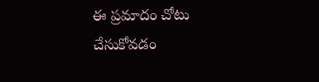ఈ ప్రమాదం చోటు చేసుకోవడం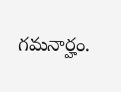గమనార్హం.